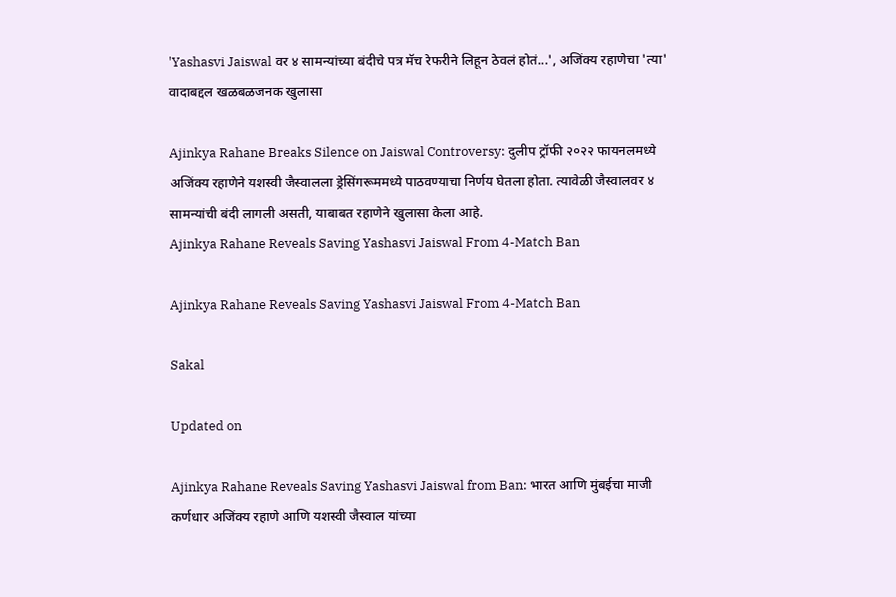'Yashasvi Jaiswal वर ४ सामन्यांच्या बंदीचे पत्र मॅच रेफरीने लिहून ठेवलं होतं...', अजिंक्य रहाणेचा 'त्या' वादाबद्दल खळबळजनक खुलासा

Ajinkya Rahane Breaks Silence on Jaiswal Controversy: दुलीप ट्रॉफी २०२२ फायनलमध्ये अजिंक्य रहाणेने यशस्वी जैस्वालला ड्रेसिंगरूममध्ये पाठवण्याचा निर्णय घेतला होता. त्यावेळी जैस्वालवर ४ सामन्यांची बंदी लागली असती, याबाबत रहाणेने खुलासा केला आहे.
Ajinkya Rahane Reveals Saving Yashasvi Jaiswal From 4-Match Ban

Ajinkya Rahane Reveals Saving Yashasvi Jaiswal From 4-Match Ban

Sakal

Updated on

Ajinkya Rahane Reveals Saving Yashasvi Jaiswal from Ban: भारत आणि मुंबईचा माजी कर्णधार अजिंक्य रहाणे आणि यशस्वी जैस्वाल यांच्या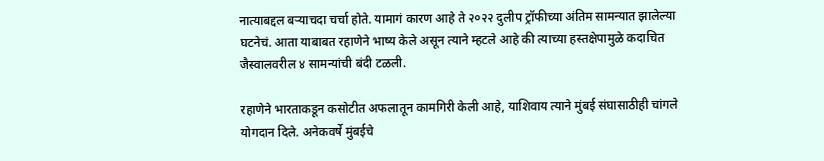नात्याबद्दल बऱ्याचदा चर्चा होते. यामागं कारण आहे ते २०२२ दुलीप ट्रॉफीच्या अंतिम सामन्यात झालेल्या घटनेचं. आता याबाबत रहाणेने भाष्य केले असून त्याने म्हटले आहे की त्याच्या हस्तक्षेपामुळे कदाचित जैस्वालवरील ४ सामन्यांची बंदी टळली.

रहाणेने भारताकडून कसोटीत अफलातून कामगिरी केली आहे, याशिवाय त्याने मुंबई संघासाठीही चांगले योगदान दिले. अनेकवर्षे मुंबईचे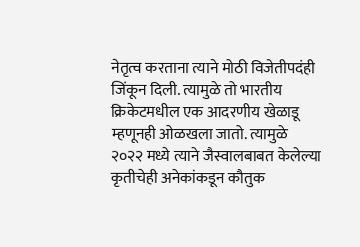नेतृत्व करताना त्याने मोठी विजेतीपदंही जिंकून दिली. त्यामुळे तो भारतीय क्रिकेटमधील एक आदरणीय खेळाडू म्हणूनही ओळखला जातो. त्यामुळे २०२२ मध्ये त्याने जैस्वालबाबत केलेल्या कृतीचेही अनेकांकडून कौतुक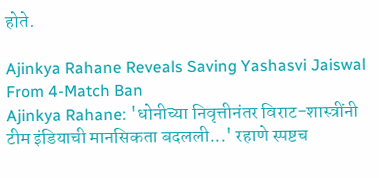होते.

Ajinkya Rahane Reveals Saving Yashasvi Jaiswal From 4-Match Ban
Ajinkya Rahane: 'धोनीच्या निवृत्तीनंतर विराट-शास्त्रींनी टीम इंडियाची मानसिकता बदलली...' रहाणे स्पष्टच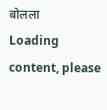बोलला
Loading content, please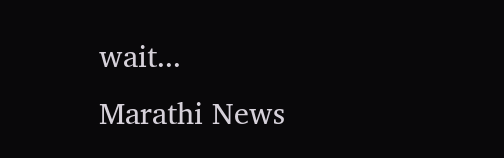wait...
Marathi News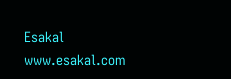Esakal
www.esakal.com